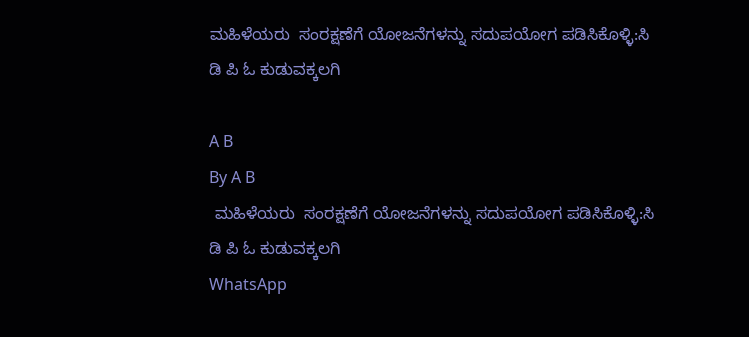ಮಹಿಳೆಯರು  ಸಂರಕ್ಷಣೆಗೆ ಯೋಜನೆಗಳನ್ನು ಸದುಪಯೋಗ ಪಡಿಸಿಕೊಳ್ಳಿ:ಸಿ ಡಿ ಪಿ ಓ ಕುಡುವಕ್ಕಲಗಿ

A B
By A B
 ಮಹಿಳೆಯರು  ಸಂರಕ್ಷಣೆಗೆ ಯೋಜನೆಗಳನ್ನು ಸದುಪಯೋಗ ಪಡಿಸಿಕೊಳ್ಳಿ:ಸಿ ಡಿ ಪಿ ಓ ಕುಡುವಕ್ಕಲಗಿ
WhatsApp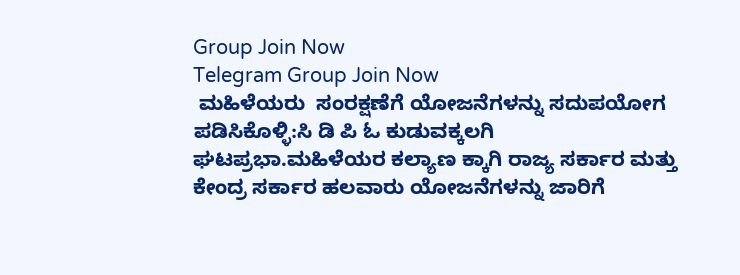Group Join Now
Telegram Group Join Now
 ಮಹಿಳೆಯರು  ಸಂರಕ್ಷಣೆಗೆ ಯೋಜನೆಗಳನ್ನು ಸದುಪಯೋಗ ಪಡಿಸಿಕೊಳ್ಳಿ:ಸಿ ಡಿ ಪಿ ಓ ಕುಡುವಕ್ಕಲಗಿ
ಘಟಪ್ರಭಾ.ಮಹಿಳೆಯರ ಕಲ್ಯಾಣ ಕ್ಕಾಗಿ ರಾಜ್ಯ ಸರ್ಕಾರ ಮತ್ತು ಕೇಂದ್ರ ಸರ್ಕಾರ ಹಲವಾರು ಯೋಜನೆಗಳನ್ನು ಜಾರಿಗೆ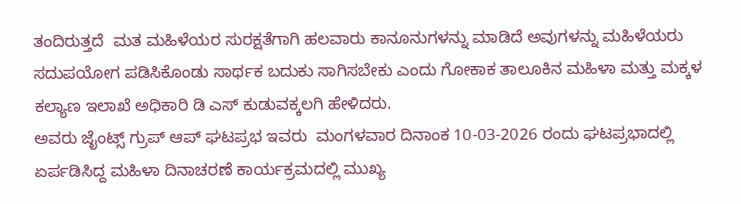ತಂದಿರುತ್ತದೆ  ಮತ ಮಹಿಳೆಯರ ಸುರಕ್ಷತೆಗಾಗಿ ಹಲವಾರು ಕಾನೂನುಗಳನ್ನು ಮಾಡಿದೆ ಅವುಗಳನ್ನು ಮಹಿಳೆಯರು ಸದುಪಯೋಗ ಪಡಿಸಿಕೊಂಡು ಸಾರ್ಥಕ ಬದುಕು ಸಾಗಿಸಬೇಕು ಎಂದು ಗೋಕಾಕ ತಾಲೂಕಿನ ಮಹಿಳಾ ಮತ್ತು ಮಕ್ಕಳ ಕಲ್ಯಾಣ ಇಲಾಖೆ ಅಧಿಕಾರಿ ಡಿ ಎಸ್ ಕುಡುವಕ್ಕಲಗಿ ಹೇಳಿದರು.
ಅವರು ಜೈಂಟ್ಸ್ ಗ್ರುಪ್ ಆಪ್ ಘಟಪ್ರಭ ಇವರು  ಮಂಗಳವಾರ ದಿನಾಂಕ 10-03-2026 ರಂದು ಘಟಪ್ರಭಾದಲ್ಲಿ ಏರ್ಪಡಿಸಿದ್ದ ಮಹಿಳಾ ದಿನಾಚರಣೆ ಕಾರ್ಯಕ್ರಮದಲ್ಲಿ ಮುಖ್ಯ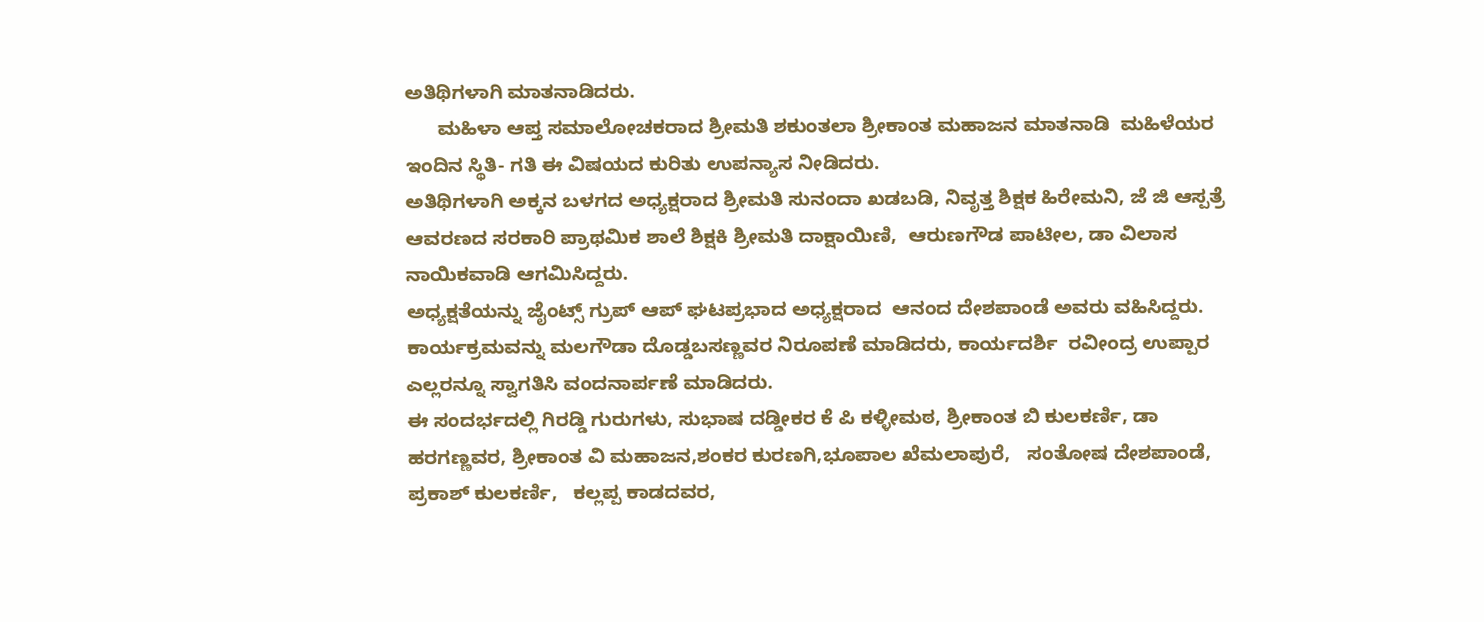ಅತಿಥಿಗಳಾಗಿ ಮಾತನಾಡಿದರು.
      ಮಹಿಳಾ ಆಪ್ತ ಸಮಾಲೋಚಕರಾದ ಶ್ರೀಮತಿ ಶಕುಂತಲಾ ಶ್ರೀಕಾಂತ ಮಹಾಜನ ಮಾತನಾಡಿ  ಮಹಿಳೆಯರ ಇಂದಿನ ಸ್ಥಿತಿ- ಗತಿ ಈ ವಿಷಯದ ಕುರಿತು ಉಪನ್ಯಾಸ ನೀಡಿದರು.
ಅತಿಥಿಗಳಾಗಿ ಅಕ್ಕನ ಬಳಗದ ಅಧ್ಯಕ್ಷರಾದ ಶ್ರೀಮತಿ ಸುನಂದಾ ಖಡಬಡಿ, ನಿವೃತ್ತ ಶಿಕ್ಷಕ ಹಿರೇಮನಿ, ಜೆ ಜಿ ಆಸ್ಪತ್ರೆ ಆವರಣದ ಸರಕಾರಿ ಪ್ರಾಥಮಿಕ ಶಾಲೆ ಶಿಕ್ಷಕಿ ಶ್ರೀಮತಿ ದಾಕ್ಷಾಯಿಣಿ,  ಆರುಣಗೌಡ ಪಾಟೀಲ, ಡಾ ವಿಲಾಸ ನಾಯಿಕವಾಡಿ ಆಗಮಿಸಿದ್ದರು.
ಅಧ್ಯಕ್ಷತೆಯನ್ನು ಜೈಂಟ್ಸ್ ಗ್ರುಪ್ ಆಪ್ ಘಟಪ್ರಭಾದ ಅಧ್ಯಕ್ಷರಾದ  ಆನಂದ ದೇಶಪಾಂಡೆ ಅವರು ವಹಿಸಿದ್ದರು.
ಕಾರ್ಯಕ್ರಮವನ್ನು ಮಲಗೌಡಾ ದೊಡ್ಡಬಸಣ್ಣವರ ನಿರೂಪಣೆ ಮಾಡಿದರು, ಕಾರ್ಯದರ್ಶಿ  ರವೀಂದ್ರ ಉಪ್ಪಾರ ಎಲ್ಲರನ್ನೂ ಸ್ವಾಗತಿಸಿ ವಂದನಾರ್ಪಣೆ ಮಾಡಿದರು.
ಈ ಸಂದರ್ಭದಲ್ಲಿ ಗಿರಡ್ಡಿ ಗುರುಗಳು, ಸುಭಾಷ ದಡ್ಡೀಕರ ಕೆ ಪಿ ಕಳ್ಳೀಮಠ, ಶ್ರೀಕಾಂತ ಬಿ ಕುಲಕರ್ಣಿ, ಡಾ ಹರಗಣ್ಣವರ, ಶ್ರೀಕಾಂತ ವಿ ಮಹಾಜನ,ಶಂಕರ ಕುರಣಗಿ,ಭೂಪಾಲ ಖೆಮಲಾಪುರೆ,   ಸಂತೋಷ ದೇಶಪಾಂಡೆ, ಪ್ರಕಾಶ್ ಕುಲಕರ್ಣಿ,   ಕಲ್ಲಪ್ಪ ಕಾಡದವರ,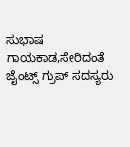ಸುಭಾಷ ಗಾಯಕಾಡ,ಸೇರಿದಂತೆ ಜೈಂಟ್ಸ್ ಗ್ರುಪ್ ಸದಸ್ಯರು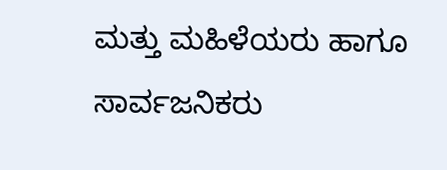ಮತ್ತು ಮಹಿಳೆಯರು ಹಾಗೂ ಸಾರ್ವಜನಿಕರು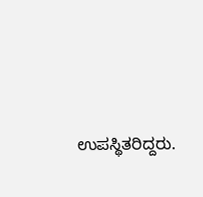ಉಪಸ್ಥಿತರಿದ್ದರು.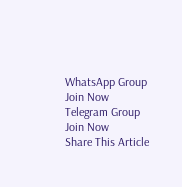WhatsApp Group Join Now
Telegram Group Join Now
Share This Article